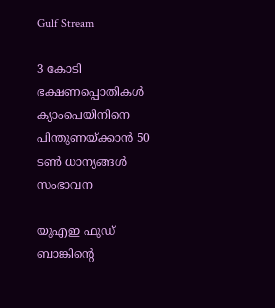Gulf Stream

3 കോടി ഭക്ഷണപ്പൊതികള്‍ ക്യാംപെയിനിനെ പിന്തുണയ്ക്കാന്‍ 50 ടണ്‍ ധാന്യങ്ങള്‍ സംഭാവന

യുഎഇ ഫുഡ് ബാങ്കിന്‍റെ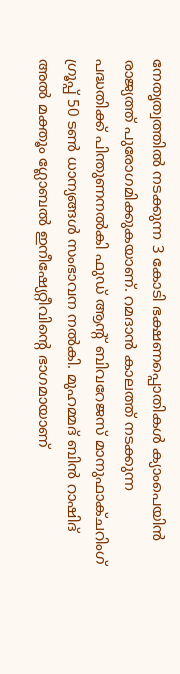നേതൃത്വത്തില്‍ നടക്കുന്ന 3 കോടി ഭക്ഷണപ്പൊതികള്‍ ക്യാംപെയിന്‍ രാജ്യത്ത് പുരോഗമിക്കുകയാണ്. റമദാന്‍ കാലത്ത് നടക്കുന്ന പദ്ധതിക്ക് പിന്തുണനല്‍കി ഫുഡ് ആന്‍റ് ബിവറേജസ് മാനുഫാക്ചറിംഗ് ഗ്രൂപ്പ് 50 ടണ്‍ ധാന്യങ്ങള്‍ സംഭാവന നല്‍കി. മുഹമ്മദ് ബിന്‍ റാഷിദ് അല്‍ മക്തൂം ഗ്ലോബല്‍ ഇനീഷ്യേറ്റീവിന്‍റെ ഭാഗമായാണ്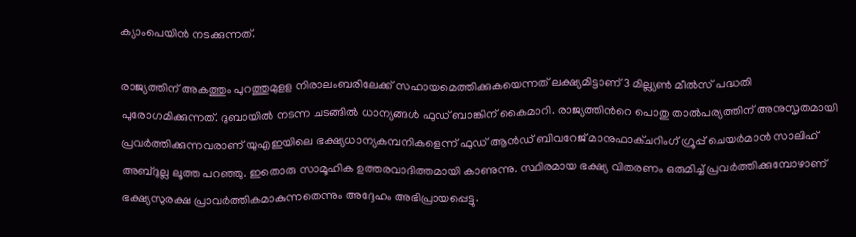ക്യാംപെയിന്‍ നടക്കുന്നത്.

രാജ്യത്തിന് അകത്തും പുറത്തുമുളള നിരാലംബരിലേക്ക് സഹായമെത്തിക്കുകയെന്നത് ലക്ഷ്യമിട്ടാണ് 3 മില്ല്യണ്‍ മീല്‍സ് പദ്ധതി പുരോഗമിക്കുന്നത്. ദുബായില്‍ നടന്ന ചടങ്ങില്‍ ധാന്യങ്ങള്‍ ഫുഡ് ബാങ്കിന് കൈമാറി. രാജ്യത്തിന്‍റെ പൊതു താല്‍പര്യത്തിന് അനുസൃതമായി പ്രവർത്തിക്കുന്നവരാണ് യുഎഇയിലെ ഭക്ഷ്യധാന്യകമ്പനികളെന്ന് ഫുഡ് ആൻഡ് ബിവറേജ് മാനുഫാക്ചറിംഗ് ഗ്രൂപ്പ് ചെയർമാൻ സാലിഹ് അബ്ദുല്ല ലൂത്ത പറഞ്ഞു. ഇതൊരു സാമൂഹിക ഉത്തരവാദിത്തമായി കാണുന്നു. സ്ഥിരമായ ഭക്ഷ്യ വിതരണം ഒരുമിച്ച് പ്രവർത്തിക്കുമ്പോഴാണ് ഭക്ഷ്യസുരക്ഷ പ്രാവർത്തികമാകുന്നതെന്നും അദ്ദേഹം അഭിപ്രായപ്പെട്ടു.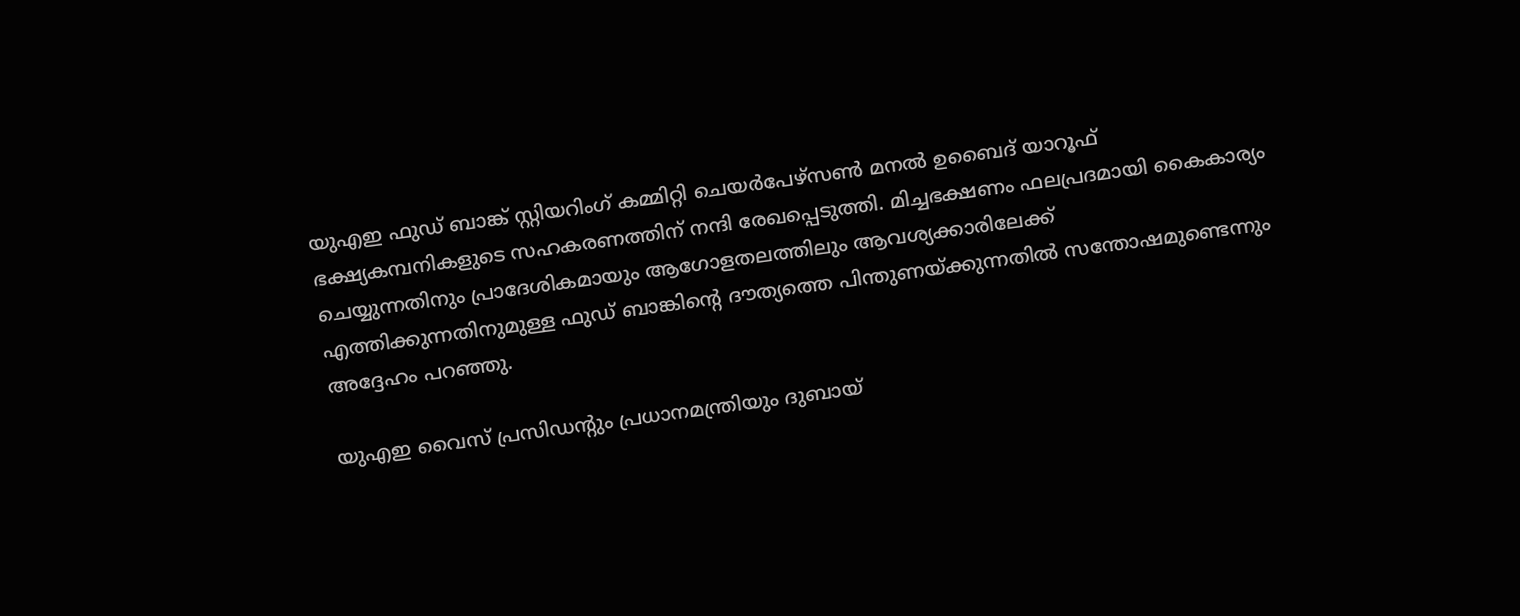യുഎഇ ഫുഡ് ബാങ്ക് സ്റ്റിയറിംഗ് കമ്മിറ്റി ചെയർപേഴ്സൺ മനൽ ഉബൈദ് യാറൂഫ് ഭക്ഷ്യകമ്പനികളുടെ സഹകരണത്തിന് നന്ദി രേഖപ്പെടുത്തി. മിച്ചഭക്ഷണം ഫലപ്രദമായി കൈകാര്യം ചെയ്യുന്നതിനും പ്രാദേശികമായും ആഗോളതലത്തിലും ആവശ്യക്കാരിലേക്ക് എത്തിക്കുന്നതിനുമുള്ള ഫുഡ് ബാങ്കിന്‍റെ ദൗത്യത്തെ പിന്തുണയ്ക്കുന്നതിൽ സന്തോഷമുണ്ടെന്നും അദ്ദേഹം പറഞ്ഞു.

യുഎഇ വൈസ് പ്രസിഡന്‍റും പ്രധാനമന്ത്രിയും ദുബായ്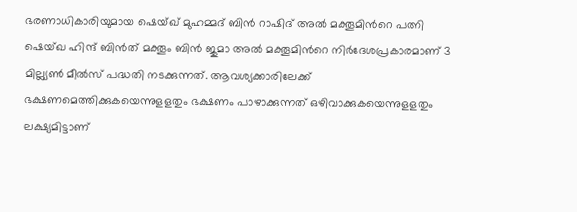ഭരണാധികാരിയുമായ ഷെയ്ഖ് മുഹമ്മദ് ബിൻ റാഷിദ് അൽ മക്തൂമിന്‍റെ പത്നി ഷെയ്ഖ ഹിന്ദ് ബിൻത് മക്തൂം ബിൻ ജുമാ അൽ മക്തൂമിന്‍റെ നിർദേശപ്രകാരമാണ് 3 മില്ല്യണ്‍ മീല്‍സ് പദ്ധതി നടക്കുന്നത്. ആവശ്യക്കാരിലേക്ക് ഭക്ഷണമെത്തിക്കുകയെന്നുളളതും ഭക്ഷണം പാഴാക്കുന്നത് ഒഴിവാക്കുകയെന്നുളളതും ലക്ഷ്യമിട്ടാണ്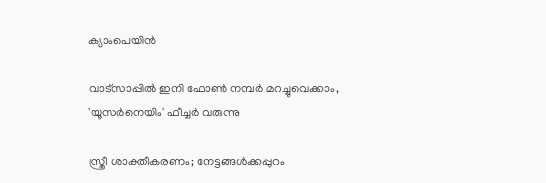ക്യാംപെയിന്‍

വാട്‌സാപ്പിൽ ഇനി ഫോൺ നമ്പർ മറച്ചുവെക്കാം, 'യൂസർനെയിം' ഫീച്ചർ വരുന്നു

സ്ത്രീ ശാക്തീകരണം; നേട്ടങ്ങള്‍ക്കപ്പുറം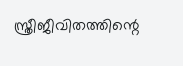സ്ത്രീജീവിതത്തിന്റെ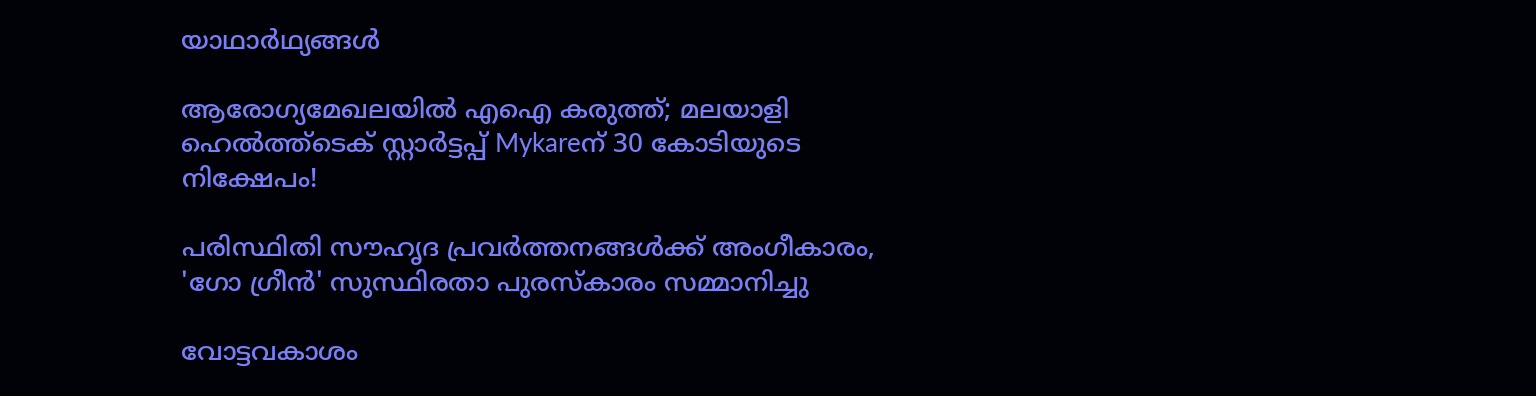യാഥാര്‍ഥ്യങ്ങള്‍

ആരോഗ്യമേഖലയിൽ എഐ കരുത്ത്; മലയാളി ഹെൽത്ത്‌ടെക് സ്റ്റാർട്ടപ്പ് Mykareന് 30 കോടിയുടെ നിക്ഷേപം!

പരിസ്ഥിതി സൗഹൃദ പ്രവർത്തനങ്ങൾക്ക് അംഗീകാരം, 'ഗോ ഗ്രീൻ' സുസ്ഥിരതാ പുരസ്കാരം സമ്മാനിച്ചു

വോട്ടവകാശം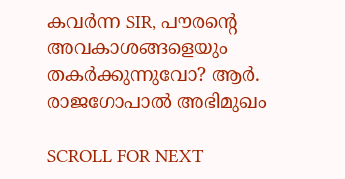കവർന്ന SIR, പൗരന്റെ അവകാശങ്ങളെയും തകർക്കുന്നുവോ? ആർ. രാജഗോപാൽ അഭിമുഖം

SCROLL FOR NEXT